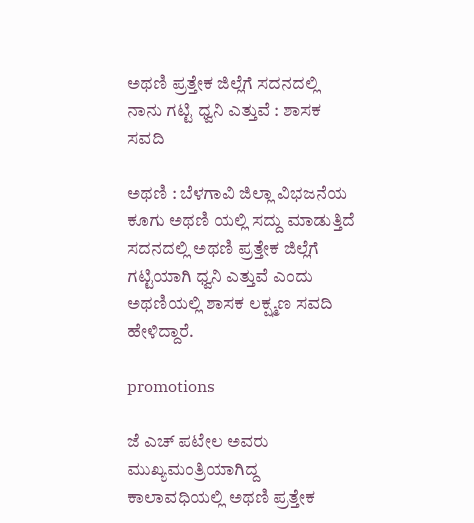ಅಥಣಿ ಪ್ರತ್ತೇಕ ಜಿಲ್ಲೆಗೆ ಸದನದಲ್ಲಿ ನಾನು ಗಟ್ಟಿ ಧ್ವನಿ ಎತ್ತುವೆ : ಶಾಸಕ ಸವದಿ

ಅಥಣಿ : ಬೆಳಗಾವಿ ಜಿಲ್ಲಾ ವಿಭಜನೆಯ ಕೂಗು ಅಥಣಿ ಯಲ್ಲಿ ಸದ್ದು ಮಾಡುತ್ತಿದೆ ಸದನದಲ್ಲಿ ಅಥಣಿ ಪ್ರತ್ತೇಕ ಜಿಲ್ಲೆಗೆ ಗಟ್ಟಿಯಾಗಿ ಧ್ವನಿ ಎತ್ತುವೆ ಎಂದು ಅಥಣಿಯಲ್ಲಿ ಶಾಸಕ ಲಕ್ಷ್ಮಣ ಸವದಿ ಹೇಳಿದ್ದಾರೆ.

promotions

ಜೆ ಎಚ್ ಪಟೇಲ ಅವರು ಮುಖ್ಯಮಂತ್ರಿಯಾಗಿದ್ದ ಕಾಲಾವಧಿಯಲ್ಲಿ ಅಥಣಿ ಪ್ರತ್ತೇಕ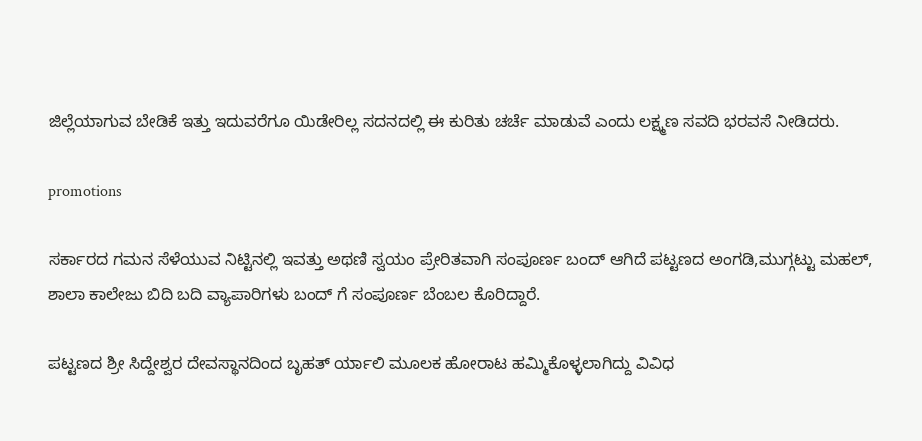ಜಿಲ್ಲೆಯಾಗುವ ಬೇಡಿಕೆ ಇತ್ತು ಇದುವರೆಗೂ ಯಿಡೇರಿಲ್ಲ ಸದನದಲ್ಲಿ ಈ ಕುರಿತು ಚರ್ಚೆ ಮಾಡುವೆ ಎಂದು ಲಕ್ಷ್ಮಣ ಸವದಿ ಭರವಸೆ ನೀಡಿದರು.

promotions

ಸರ್ಕಾರದ ಗಮನ ಸೆಳೆಯುವ ನಿಟ್ಟಿನಲ್ಲಿ ಇವತ್ತು ಅಥಣಿ ಸ್ವಯಂ ಪ್ರೇರಿತವಾಗಿ ಸಂಪೂರ್ಣ ಬಂದ್ ಆಗಿದೆ ಪಟ್ಟಣದ ಅಂಗಡಿ,ಮುಗ್ಗಟ್ಟು ಮಹಲ್, ಶಾಲಾ ಕಾಲೇಜು ಬಿದಿ ಬದಿ ವ್ಯಾಪಾರಿಗಳು ಬಂದ್ ಗೆ ಸಂಪೂರ್ಣ ಬೆಂಬಲ ಕೊರಿದ್ದಾರೆ.

ಪಟ್ಟಣದ ಶ್ರೀ ಸಿದ್ದೇಶ್ವರ ದೇವಸ್ಥಾನದಿಂದ ಬೃಹತ್ ರ್ಯಾಲಿ ಮೂಲಕ ಹೋರಾಟ ಹಮ್ಮಿಕೊಳ್ಳಲಾಗಿದ್ದು ವಿವಿಧ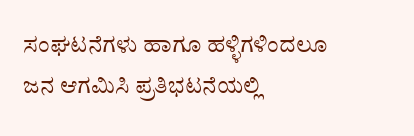ಸಂಘಟನೆಗಳು ಹಾಗೂ ಹಳ್ಳಿಗಳಿಂದಲೂ ಜನ ಆಗಮಿಸಿ ಪ್ರತಿಭಟನೆಯಲ್ಲಿ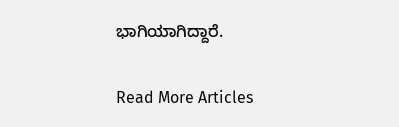ಭಾಗಿಯಾಗಿದ್ದಾರೆ.

Read More Articles